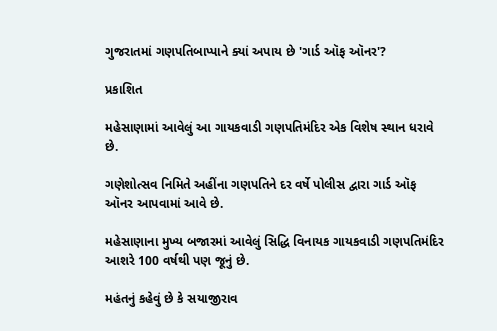ગુજરાતમાં ગણપતિબાપ્પાને ક્યાં અપાય છે 'ગાર્ડ ઑફ ઑનર'?

પ્રકાશિત

મહેસાણામાં આવેલું આ ગાયકવાડી ગણપતિમંદિર એક વિશેષ સ્થાન ધરાવે છે.

ગણેશોત્સવ નિમિતે અહીંના ગણપતિને દર વર્ષે પોલીસ દ્વારા ગાર્ડ ઑફ ઑનર આપવામાં આવે છે.

મહેસાણાના મુખ્ય બજારમાં આવેલું સિદ્ધિ વિનાયક ગાયકવાડી ગણપતિમંદિર આશરે 100 વર્ષથી પણ જૂનું છે.

મહંતનું કહેવું છે કે સયાજીરાવ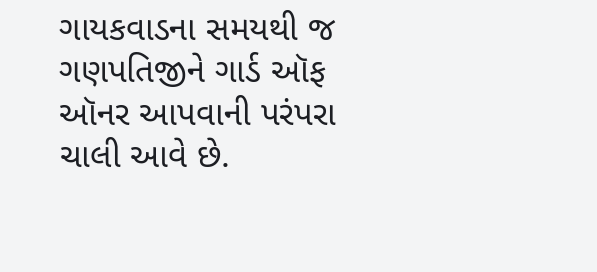ગાયકવાડના સમયથી જ ગણપતિજીને ગાર્ડ ઑફ ઑનર આપવાની પરંપરા ચાલી આવે છે.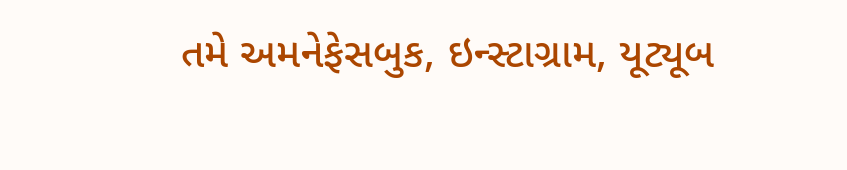તમે અમનેફેસબુક, ઇન્સ્ટાગ્રામ, યૂટ્યૂબ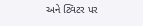અને ટ્વિટર પર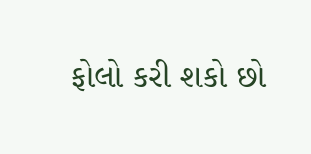ફોલો કરી શકો છો